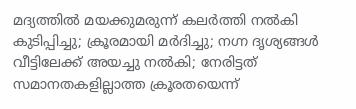മദ്യത്തില്‍ മയക്കുമരുന്ന് കലര്‍ത്തി നല്‍കി കുടിപ്പിച്ചു; ക്രൂരമായി മര്‍ദിച്ചു; നഗ്ന ദൃശ്യങ്ങള്‍ വീട്ടിലേക്ക് അയച്ചു നല്‍കി; നേരിട്ടത് സമാനതകളില്ലാത്ത ക്രൂരതയെന്ന്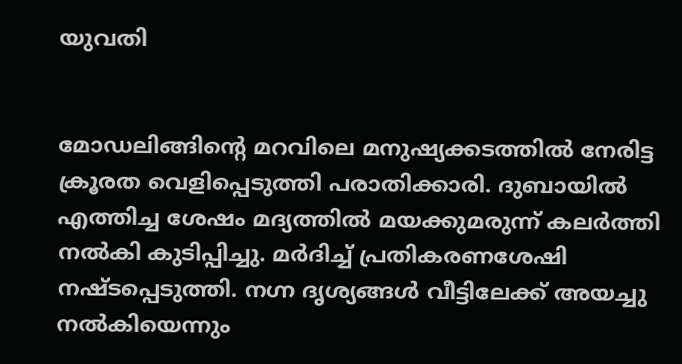യുവതി


മോഡലിങ്ങിന്റെ മറവിലെ മനുഷ്യക്കടത്തില്‍ നേരിട്ട ക്രൂരത വെളിപ്പെടുത്തി പരാതിക്കാരി. ദുബായില്‍ എത്തിച്ച ശേഷം മദ്യത്തില്‍ മയക്കുമരുന്ന് കലര്‍ത്തി നല്‍കി കുടിപ്പിച്ചു. മര്‍ദിച്ച് പ്രതികരണശേഷി നഷ്ടപ്പെടുത്തി. നഗ്ന ദൃശ്യങ്ങള്‍ വീട്ടിലേക്ക് അയച്ചു നല്‍കിയെന്നും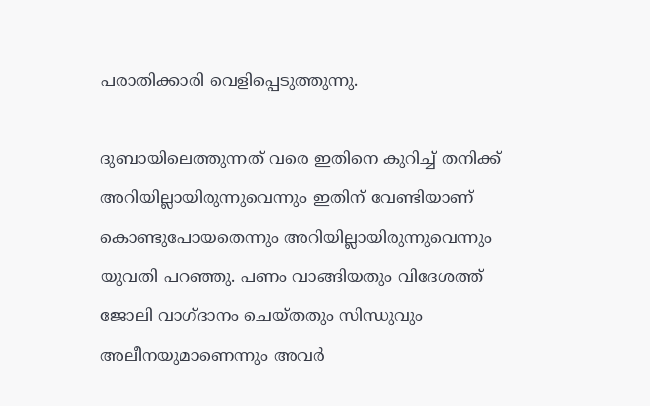പരാതിക്കാരി വെളിപ്പെടുത്തുന്നു.

ദുബായിലെത്തുന്നത് വരെ ഇതിനെ കുറിച്ച് തനിക്ക് അറിയില്ലായിരുന്നുവെന്നും ഇതിന് വേണ്ടിയാണ് കൊണ്ടുപോയതെന്നും അറിയില്ലായിരുന്നുവെന്നും യുവതി പറഞ്ഞു. പണം വാങ്ങിയതും വിദേശത്ത് ജോലി വാഗ്ദാനം ചെയ്തതും സിന്ധുവും അലീനയുമാണെന്നും അവര്‍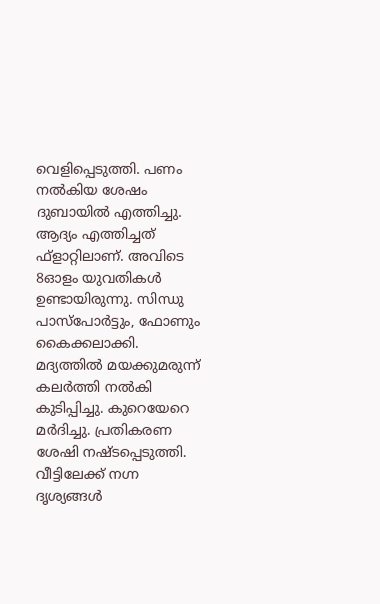വെളിപ്പെടുത്തി. പണം നല്‍കിയ ശേഷം ദുബായില്‍ എത്തിച്ചു. ആദ്യം എത്തിച്ചത് ഫ്‌ളാറ്റിലാണ്. അവിടെ 8ഓളം യുവതികള്‍ ഉണ്ടായിരുന്നു. സിന്ധു പാസ്‌പോര്‍ട്ടും, ഫോണും കൈക്കലാക്കി. മദ്യത്തില്‍ മയക്കുമരുന്ന് കലര്‍ത്തി നല്‍കി കുടിപ്പിച്ചു. കുറെയേറെ മര്‍ദിച്ചു. പ്രതികരണ ശേഷി നഷ്ടപ്പെടുത്തി. വീട്ടിലേക്ക് നഗ്ന ദൃശ്യങ്ങള്‍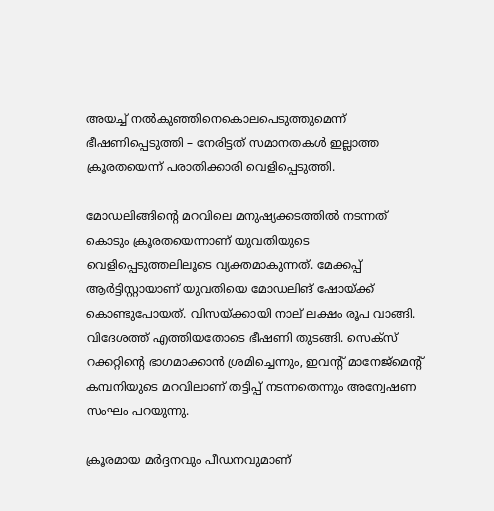അയച്ച് നല്‍കുഞ്ഞിനെകൊലപെടുത്തുമെന്ന് ഭീഷണിപ്പെടുത്തി – നേരിട്ടത് സമാനതകള്‍ ഇല്ലാത്ത ക്രൂരതയെന്ന് പരാതിക്കാരി വെളിപ്പെടുത്തി.

മോഡലിങ്ങിന്റെ മറവിലെ മനുഷ്യക്കടത്തില്‍ നടന്നത് കൊടും ക്രൂരതയെന്നാണ് യുവതിയുടെ വെളിപ്പെടുത്തലിലൂടെ വ്യക്തമാകുന്നത്. മേക്കപ്പ് ആര്‍ട്ടിസ്റ്റായാണ് യുവതിയെ മോഡലിങ് ഷോയ്ക്ക് കൊണ്ടുപോയത്. വിസയ്ക്കായി നാല് ലക്ഷം രൂപ വാങ്ങി. വിദേശത്ത് എത്തിയതോടെ ഭീഷണി തുടങ്ങി. സെക്‌സ് റക്കറ്റിന്റെ ഭാഗമാക്കാന്‍ ശ്രമിച്ചെന്നും, ഇവന്റ് മാനേജ്‌മെന്റ് കമ്പനിയുടെ മറവിലാണ് തട്ടിപ്പ് നടന്നതെന്നും അന്വേഷണ സംഘം പറയുന്നു.

ക്രൂരമായ മര്‍ദ്ദനവും പീഡനവുമാണ്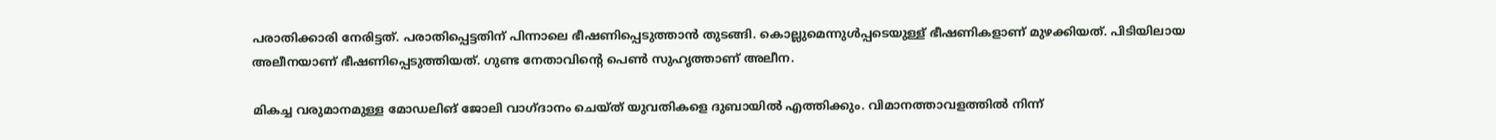പരാതിക്കാരി നേരിട്ടത്. പരാതിപ്പെട്ടതിന് പിന്നാലെ ഭീഷണിപ്പെടുത്താന്‍ തുടങ്ങി. കൊല്ലുമെന്നുള്‍പ്പടെയുള്ള് ഭീഷണികളാണ് മുഴക്കിയത്. പിടിയിലായ അലീനയാണ് ഭീഷണിപ്പെടുത്തിയത്. ഗുണ്ട നേതാവിന്റെ പെണ്‍ സുഹൃത്താണ് അലീന.

മികച്ച വരുമാനമുള്ള മോഡലിങ് ജോലി വാഗ്ദാനം ചെയ്ത് യുവതികളെ ദുബായില്‍ എത്തിക്കും. വിമാനത്താവളത്തില്‍ നിന്ന്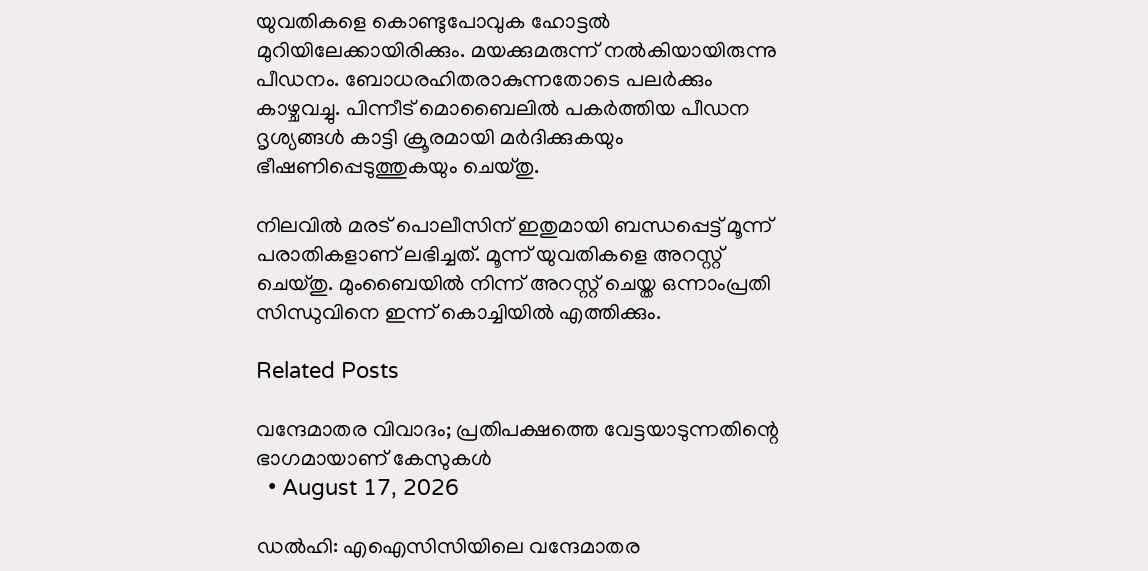യുവതികളെ കൊണ്ടുപോവുക ഹോട്ടല്‍ മുറിയിലേക്കായിരിക്കും. മയക്കുമരുന്ന് നല്‍കിയായിരുന്നു പീഡനം. ബോധരഹിതരാകുന്നതോടെ പലര്‍ക്കും കാഴ്ചവച്ചു. പിന്നീട് മൊബൈലില്‍ പകര്‍ത്തിയ പീഡന ദൃശ്യങ്ങള്‍ കാട്ടി ക്രൂരമായി മര്‍ദിക്കുകയും ഭീഷണിപ്പെടുത്തുകയും ചെയ്തു.

നിലവില്‍ മരട് പൊലീസിന് ഇതുമായി ബന്ധപ്പെട്ട് മൂന്ന് പരാതികളാണ് ലഭിച്ചത്. മൂന്ന് യുവതികളെ അറസ്റ്റ് ചെയ്തു. മുംബൈയില്‍ നിന്ന് അറസ്റ്റ് ചെയ്ത ഒന്നാംപ്രതി സിന്ധുവിനെ ഇന്ന് കൊച്ചിയില്‍ എത്തിക്കും.

Related Posts

വന്ദേമാതര വിവാദം; പ്രതിപക്ഷത്തെ വേട്ടയാടുന്നതിന്റെ ഭാഗമായാണ് കേസുകൾ
  • August 17, 2026

ഡൽഹി: എഐസിസിയിലെ വന്ദേമാതര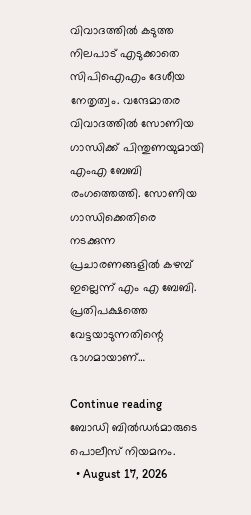വിവാദത്തിൽ കടുത്ത നിലപാട് എടുക്കാതെ സിപിഐഎം ദേശീയ നേതൃത്വം. വന്ദേമാതര വിവാദത്തിൽ സോണിയ ഗാന്ധിക്ക് പിന്തുണയുമായി എംഎ ബേബി രംഗത്തെത്തി. സോണിയ ഗാന്ധിക്കെതിരെ നടക്കുന്ന പ്രചാരണങ്ങളിൽ കഴമ്പ് ഇല്ലെന്ന് എം എ ബേബി. പ്രതിപക്ഷത്തെ വേട്ടയാടുന്നതിന്റെ ഭാഗമായാണ്…

Continue reading
ബോഡി ബിൽഡർമാരുടെ പൊലീസ് നിയമനം.
  • August 17, 2026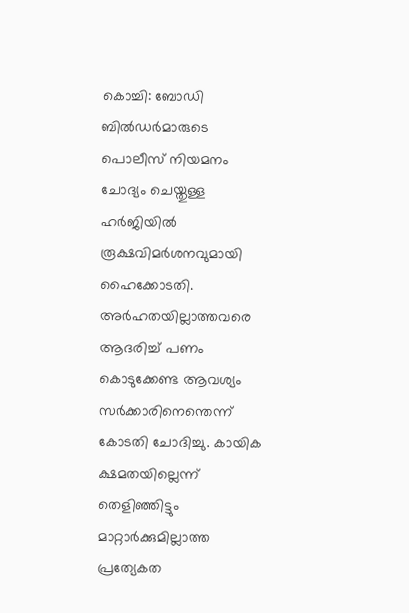കൊച്ചി: ബോഡി ബിൽഡർമാരുടെ പൊലീസ് നിയമനം ചോദ്യം ചെയ്തുള്ള ഹർജിയിൽ രൂക്ഷവിമർശനവുമായി ഹൈക്കോടതി. അർഹതയില്ലാത്തവരെ ആദരിച്ച് പണം കൊടുക്കേണ്ട ആവശ്യം സർക്കാരിനെന്തെന്ന് കോടതി ചോദിച്ചു. കായിക ക്ഷമതയില്ലെന്ന് തെളിഞ്ഞിട്ടും മാറ്റാർക്കുമില്ലാത്ത പ്രത്യേകത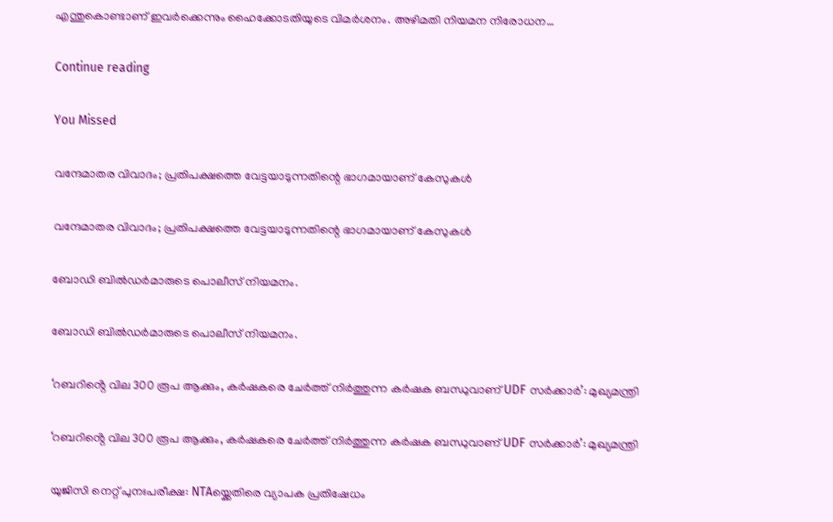എന്തുകൊണ്ടാണ് ഇവർക്കെന്നും ഹൈക്കോടതിയുടെ വിമർശനം. അഴിമതി നിയമന നിരോധന…

Continue reading

You Missed

വന്ദേമാതര വിവാദം; പ്രതിപക്ഷത്തെ വേട്ടയാടുന്നതിന്റെ ഭാഗമായാണ് കേസുകൾ

വന്ദേമാതര വിവാദം; പ്രതിപക്ഷത്തെ വേട്ടയാടുന്നതിന്റെ ഭാഗമായാണ് കേസുകൾ

ബോഡി ബിൽഡർമാരുടെ പൊലീസ് നിയമനം.

ബോഡി ബിൽഡർമാരുടെ പൊലീസ് നിയമനം.

‘റബറിൻ്റെ വില 300 രൂപ ആക്കും, കർഷകരെ ചേർത്ത് നിർത്തുന്ന കർഷക ബന്ധുവാണ് UDF സർക്കാർ’: മുഖ്യമന്ത്രി

‘റബറിൻ്റെ വില 300 രൂപ ആക്കും, കർഷകരെ ചേർത്ത് നിർത്തുന്ന കർഷക ബന്ധുവാണ് UDF സർക്കാർ’: മുഖ്യമന്ത്രി

യുജിസി നെറ്റ് പുനഃപരീക്ഷ: NTAയ്ക്കെതിരെ വ്യാപക പ്രതിഷേധം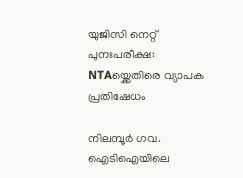യുജിസി നെറ്റ് പുനഃപരീക്ഷ: NTAയ്ക്കെതിരെ വ്യാപക പ്രതിഷേധം

നിലമ്പൂർ ഗവ. ഐടിഐയിലെ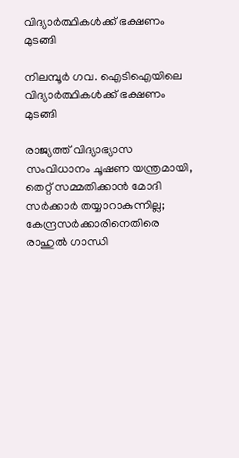വിദ്യാർത്ഥികൾക്ക് ഭക്ഷണം മുടങ്ങി

നിലമ്പൂർ ഗവ. ഐടിഐയിലെ വിദ്യാർത്ഥികൾക്ക് ഭക്ഷണം മുടങ്ങി

രാജ്യത്ത് വിദ്യാഭ്യാസ സംവിധാനം ചൂഷണ യന്ത്രമായി, തെറ്റ് സമ്മതിക്കാൻ മോദി സർക്കാർ തയ്യാറാകുന്നില്ല; കേന്ദ്രസർക്കാരിനെതിരെ രാഹുൽ ഗാന്ധി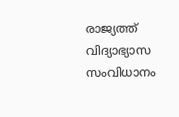രാജ്യത്ത് വിദ്യാഭ്യാസ സംവിധാനം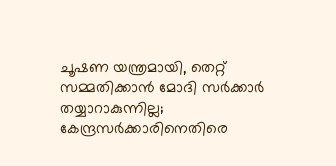ചൂഷണ യന്ത്രമായി, തെറ്റ് സമ്മതിക്കാൻ മോദി സർക്കാർ തയ്യാറാകുന്നില്ല; കേന്ദ്രസർക്കാരിനെതിരെ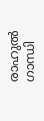രാഹുൽ ഗാന്ധി